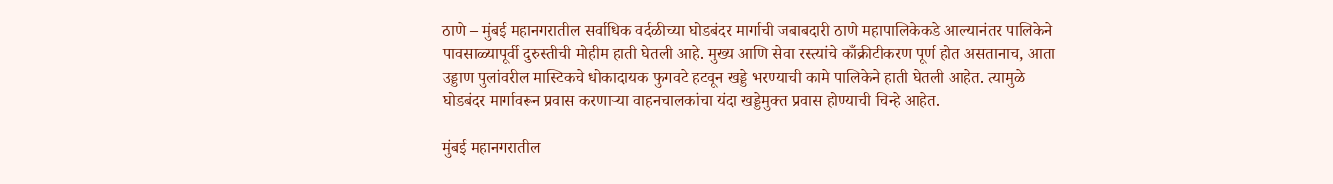ठाणे – मुंबई महानगरातील सर्वाधिक वर्दळीच्या घोडबंदर मार्गाची जबाबदारी ठाणे महापालिकेकडे आल्यानंतर पालिकेने पावसाळ्यापूर्वी दुरुस्तीची मोहीम हाती घेतली आहे. मुख्य आणि सेवा रस्त्यांचे काँक्रीटीकरण पूर्ण होत असतानाच, आता उड्डाण पुलांवरील मास्टिकचे धोकादायक फुगवटे हटवून खड्डे भरण्याची कामे पालिकेने हाती घेतली आहेत. त्यामुळे घोडबंदर मार्गावरून प्रवास करणाऱ्या वाहनचालकांचा यंदा खड्डेमुक्त प्रवास होण्याची चिन्हे आहेत.

मुंबई महानगरातील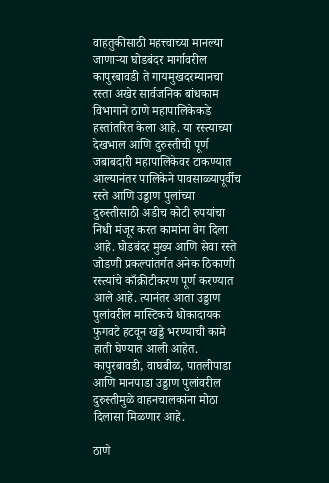वाहतुकीसाठी महत्त्वाच्या मानल्या जाणाऱ्या घोडबंदर मार्गावरील कापुरबावडी ते गायमुखदरम्यानचा रस्ता अखेर सार्वजनिक बांधकाम विभागाने ठाणे महापालिकेकडे हस्तांतरित केला आहे. या रस्त्याच्या देखभाल आणि दुरुस्तीची पूर्ण जबाबदारी महापालिकेवर टाकण्यात आल्यानंतर पालिकेने पावसाळ्यापूर्वीच रस्ते आणि उड्डाण पुलांच्या दुरुस्तीसाठी अडीच कोटी रुपयांचा निधी मंजूर करत कामांना वेग दिला आहे. घोडबंदर मुख्य आणि सेवा रस्ते जोडणी प्रकल्पांतर्गत अनेक ठिकाणी रस्त्यांचे काँक्रीटीकरण पूर्ण करण्यात आले आहे. त्यानंतर आता उड्डाण पुलांवरील मास्टिकचे धोकादायक फुगवटे हटवून खड्डे भरण्याची कामे हाती घेण्यात आली आहेत. कापुरबावडी, वाघबीळ, पातलीपाडा आणि मानपाडा उड्डाण पुलांवरील दुरुस्तीमुळे वाहनचालकांना मोठा दिलासा मिळणार आहे.

ठाणे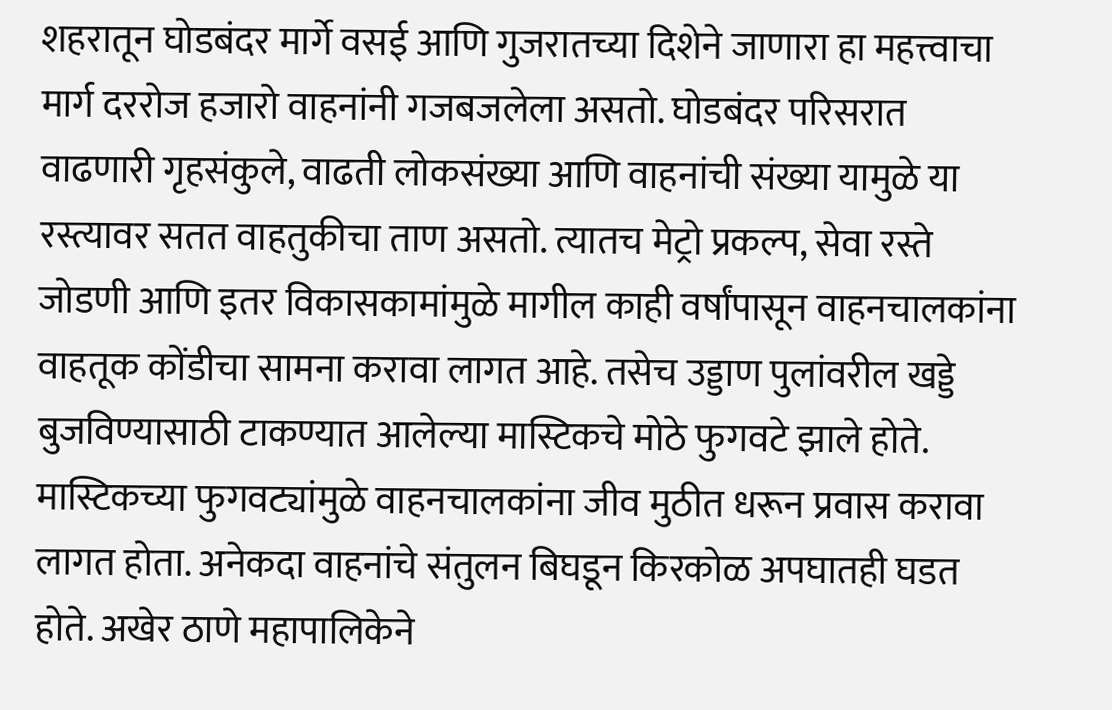शहरातून घोडबंदर मार्गे वसई आणि गुजरातच्या दिशेने जाणारा हा महत्त्वाचा मार्ग दररोज हजारो वाहनांनी गजबजलेला असतो. घोडबंदर परिसरात वाढणारी गृहसंकुले, वाढती लोकसंख्या आणि वाहनांची संख्या यामुळे या रस्त्यावर सतत वाहतुकीचा ताण असतो. त्यातच मेट्रो प्रकल्प, सेवा रस्ते जोडणी आणि इतर विकासकामांमुळे मागील काही वर्षांपासून वाहनचालकांना वाहतूक कोंडीचा सामना करावा लागत आहे. तसेच उड्डाण पुलांवरील खड्डे बुजविण्यासाठी टाकण्यात आलेल्या मास्टिकचे मोठे फुगवटे झाले होते. मास्टिकच्या फुगवट्यांमुळे वाहनचालकांना जीव मुठीत धरून प्रवास करावा लागत होता. अनेकदा वाहनांचे संतुलन बिघडून किरकोळ अपघातही घडत होते. अखेर ठाणे महापालिकेने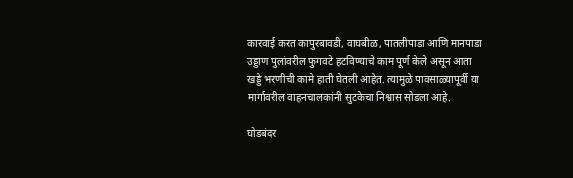कारवाई करत कापुरबावडी, वाघबीळ, पातलीपाडा आणि मानपाडा उड्डाण पुलांवरील फुगवटे हटविण्याचे काम पूर्ण केले असून आता खड्डे भरणीची कामे हाती घेतली आहेत. त्यामुळे पावसाळ्यापूर्वी या मार्गावरील वाहनचालकांनी सुटकेचा निश्वास सोडला आहे.

घोडबंदर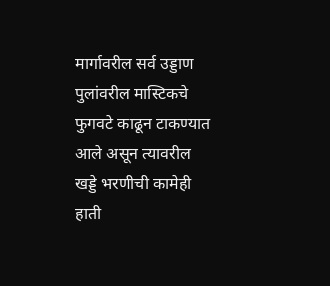मार्गावरील सर्व उड्डाण पुलांवरील मास्टिकचे फुगवटे काढून टाकण्यात आले असून त्यावरील खड्डे भरणीची कामेही हाती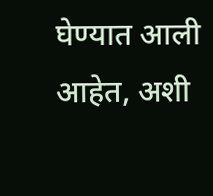घेण्यात आली आहेत, अशी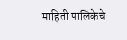माहिती पालिकेचे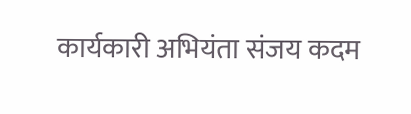कार्यकारी अभियंता संजय कदम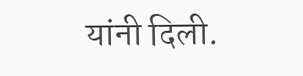यांनी दिली.